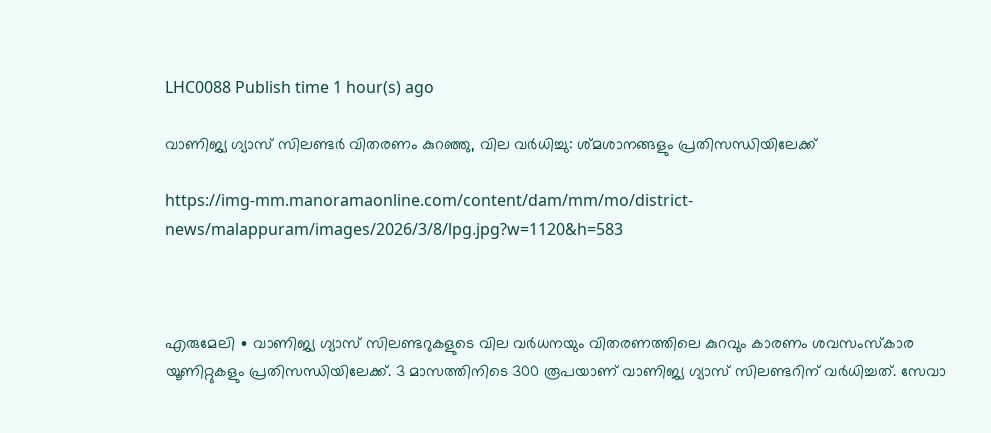LHC0088 Publish time 1 hour(s) ago

വാണിജ്യ ഗ്യാസ് സിലണ്ടർ വിതരണം കുറഞ്ഞു, വില വർധിച്ചു: ശ്മശാനങ്ങളും പ്രതിസന്ധിയിലേക്ക്

https://img-mm.manoramaonline.com/content/dam/mm/mo/district-news/malappuram/images/2026/3/8/lpg.jpg?w=1120&h=583



എരുമേലി ∙ വാണിജ്യ ഗ്യാസ് സിലണ്ടറുകളുടെ വില വർധനയും വിതരണത്തിലെ കുറവും കാരണം ശവസംസ്കാര യൂണിറ്റുകളും പ്രതിസന്ധിയിലേക്ക്. 3 മാസത്തിനിടെ 300 രൂപയാണ് വാണിജ്യ ഗ്യാസ് സിലണ്ടറിന് വർധിച്ചത്. സേവാ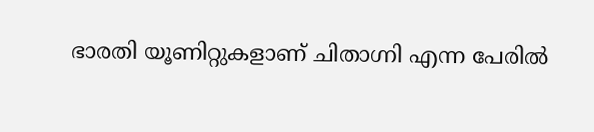ഭാരതി യൂണിറ്റുകളാണ് ചിതാഗ്നി എന്ന പേരിൽ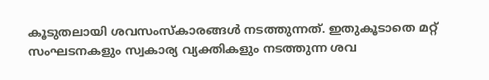കൂടുതലായി ശവസംസ്കാരങ്ങൾ നടത്തുന്നത്. ഇതുകൂടാതെ മറ്റ് സംഘടനകളും സ്വകാര്യ വ്യക്തികളും നടത്തുന്ന ശവ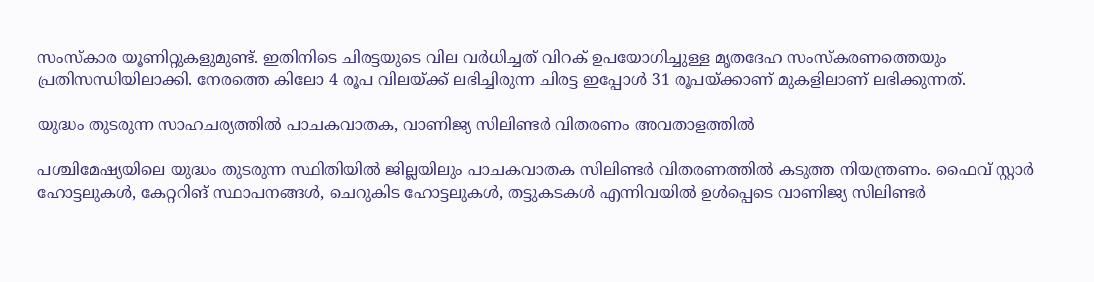സംസ്കാര യൂണിറ്റുകളുമുണ്ട്. ഇതിനിടെ ചിരട്ടയുടെ വില വർധിച്ചത് വിറക് ഉപയോഗിച്ചുള്ള മൃതദേഹ സംസ്കരണത്തെയും പ്രതിസന്ധിയിലാക്കി. നേരത്തെ കിലോ 4 രൂപ വിലയ്ക്ക് ലഭിച്ചിരുന്ന ചിരട്ട ഇപ്പോൾ 31 രൂപയ്ക്കാണ് മുകളിലാണ് ലഭിക്കുന്നത്.

യുദ്ധം തുടരുന്ന സാഹചര്യത്തിൽ പാചകവാതക, വാണിജ്യ സിലിണ്ടർ വിതരണം അവതാളത്തിൽ

പശ്ചിമേഷ്യയിലെ യുദ്ധം തുടരുന്ന സ്ഥിതിയിൽ ജില്ലയിലും പാചകവാതക സിലിണ്ടർ വിതരണത്തിൽ കടുത്ത നിയന്ത്രണം. ഫൈവ് സ്റ്റാർ ഹോട്ടലുകൾ, കേറ്ററിങ് സ്ഥാപനങ്ങൾ, ചെറുകിട ഹോട്ടലുകൾ, തട്ടുകടകൾ എന്നിവയിൽ ഉൾപ്പെടെ വാണിജ്യ സിലിണ്ടർ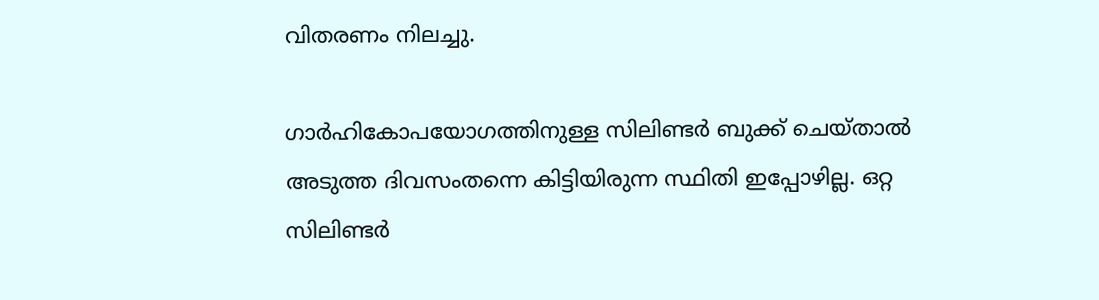വിതരണം നിലച്ചു.

ഗാർഹികോപയോഗത്തിനുള്ള സിലിണ്ടർ ബുക്ക് ചെയ്താൽ അടുത്ത ദിവസംതന്നെ കിട്ടിയിരുന്ന സ്ഥിതി ഇപ്പോഴില്ല. ഒറ്റ സിലിണ്ടർ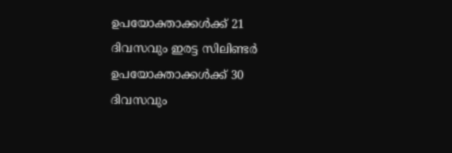ഉപയോക്താക്കൾക്ക് 21 ദിവസവും ഇരട്ട സിലിണ്ടർ ഉപയോക്താക്കൾക്ക് 30 ദിവസവും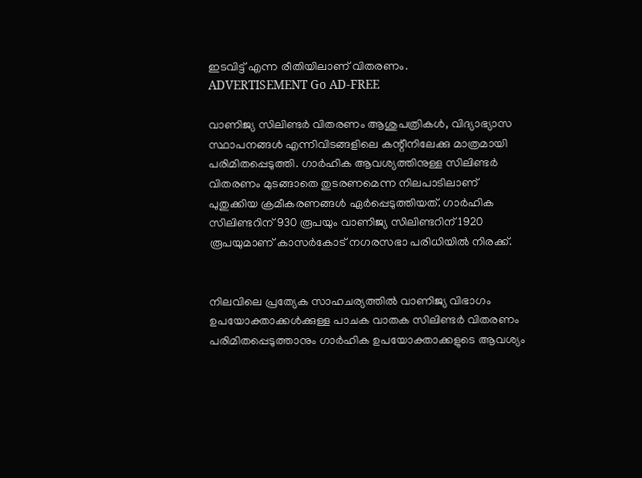ഇടവിട്ട് എന്ന രീതിയിലാണ് വിതരണം.
ADVERTISEMENT Go AD-FREE

വാണിജ്യ സിലിണ്ടർ വിതരണം ആശുപത്രികൾ, വിദ്യാഭ്യാസ സ്ഥാപനങ്ങൾ എന്നിവിടങ്ങളിലെ കന്റീനിലേക്കു മാത്രമായി പരിമിതപ്പെടുത്തി. ഗാർഹിക ആവശ്യത്തിനുള്ള സിലിണ്ടർ വിതരണം മുടങ്ങാതെ തുടരണമെന്ന നിലപാടിലാണ് പുതുക്കിയ ക്രമീകരണങ്ങൾ ഏർപ്പെടുത്തിയത്. ഗാർഹിക സിലിണ്ടറിന് 930 രൂപയും വാണിജ്യ സിലിണ്ടറിന് 1920 രൂപയുമാണ് കാസർകോട് നഗരസഭാ പരിധിയിൽ നിരക്ക്.


നിലവിലെ പ്രത്യേക സാഹചര്യത്തിൽ വാണിജ്യ വിഭാഗം ഉപയോക്താക്കൾക്കുള്ള പാചക വാതക സിലിണ്ടർ വിതരണം പരിമിതപ്പെടുത്താനും ഗാർഹിക ഉപയോക്താക്കളുടെ ആവശ്യം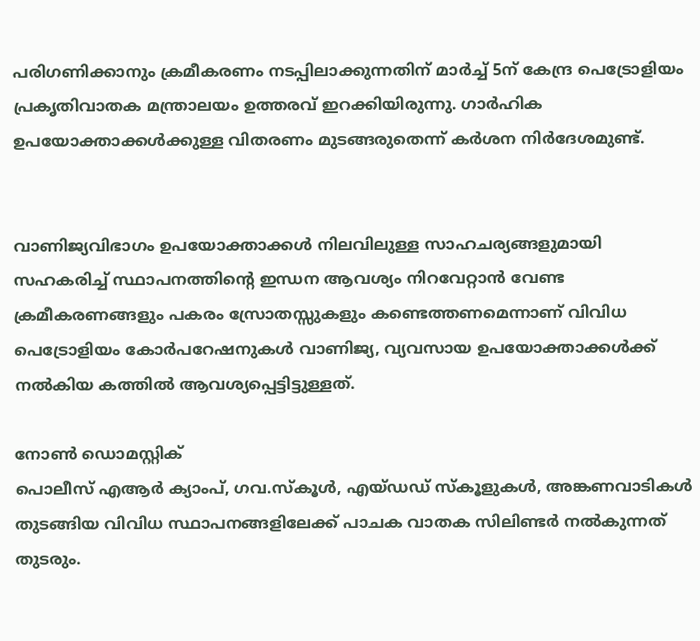പരിഗണിക്കാനും ക്രമീകരണം നടപ്പിലാക്കുന്നതിന് മാർച്ച് 5ന് കേന്ദ്ര പെട്രോളിയം പ്രകൃതിവാതക മന്ത്രാലയം ഉത്തരവ് ഇറക്കിയിരുന്നു. ഗാർഹിക ഉപയോക്താക്കൾക്കുള്ള വിതരണം മുടങ്ങരുതെന്ന് കർശന നിർദേശമുണ്ട്.


വാണിജ്യവിഭാഗം ഉപയോക്താക്കൾ നിലവിലുള്ള സാഹചര്യങ്ങളുമായി സഹകരിച്ച് സ്ഥാപനത്തിന്റെ ഇന്ധന ആവശ്യം നിറവേറ്റാൻ വേണ്ട ക്രമീകരണങ്ങളും പകരം സ്രോതസ്സുകളും കണ്ടെത്തണമെന്നാണ് വിവിധ പെട്രോളിയം കോർപറേഷനുകൾ വാണിജ്യ, വ്യവസായ ഉപയോക്താക്കൾക്ക് നൽകിയ കത്തിൽ ആവശ്യപ്പെട്ടിട്ടുള്ളത്.

നോൺ ഡൊമസ്റ്റിക്
പൊലീസ് എആർ ക്യാംപ്, ഗവ.സ്കൂൾ, എയ്ഡഡ് സ്കൂളുകൾ, അങ്കണവാടികൾ തുടങ്ങിയ വിവിധ സ്ഥാപനങ്ങളിലേക്ക് പാചക വാതക സിലിണ്ടർ നൽകുന്നത് തുടരും.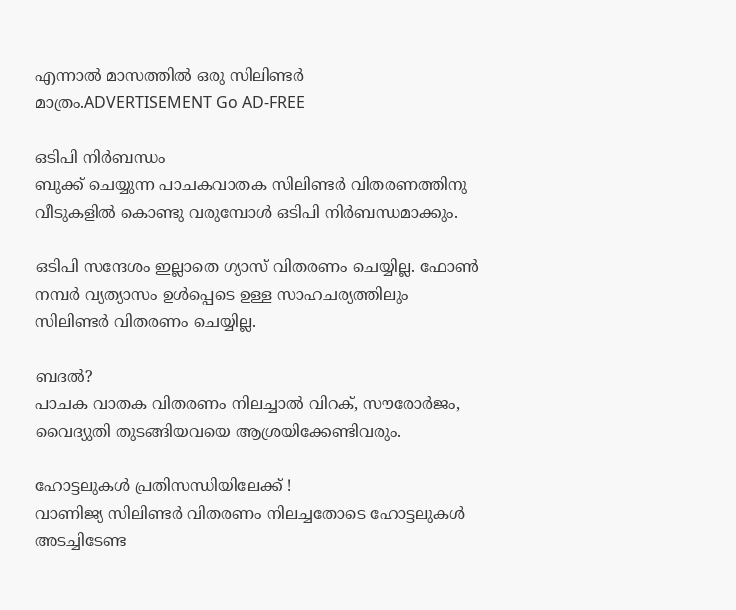എന്നാൽ മാസത്തിൽ ഒരു സിലിണ്ടർ മാത്രം.ADVERTISEMENT Go AD-FREE

ഒടിപി‌ നിർബന്ധം
ബുക്ക് ചെയ്യുന്ന പാചകവാതക സിലിണ്ടർ വിതരണത്തിനു വീടുകളിൽ കൊണ്ടു വരുമ്പോൾ ഒടിപി നിർബന്ധമാക്കും.

ഒടിപി സന്ദേശം ഇല്ലാതെ ഗ്യാസ് വിതരണം ചെയ്യില്ല. ഫോൺ നമ്പർ വ്യത്യാസം ഉൾപ്പെടെ ഉള്ള സാഹചര്യത്തിലും സിലിണ്ടർ വിതരണം ചെയ്യില്ല.

ബദൽ?
പാചക വാതക വിതരണം നിലച്ചാൽ വിറക്, സൗരോർജം, വൈദ്യുതി തുടങ്ങിയവയെ ആശ്രയിക്കേണ്ടിവരും.

ഹോട്ടലുകൾ പ്രതിസന്ധിയിലേക്ക് !
വാണിജ്യ സിലിണ്ടർ വിതരണം നിലച്ചതോടെ ഹോട്ടലുകൾ അടച്ചിടേണ്ട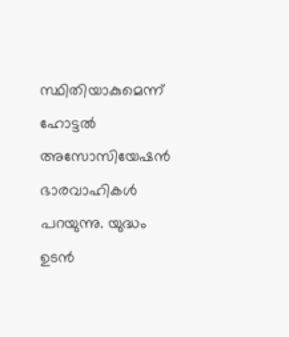സ്ഥിതിയാകുമെന്ന് ഹോട്ടൽ അസോസിയേഷൻ ഭാരവാഹികൾ പറയുന്നു. യുദ്ധം ഉടൻ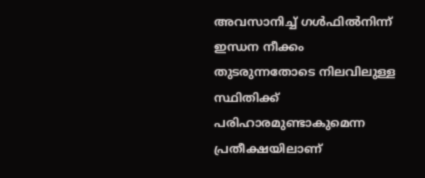അവസാനിച്ച് ഗൾഫിൽനിന്ന് ഇന്ധന നീക്കം തുടരുന്നതോടെ നിലവിലുള്ള സ്ഥിതിക്ക് പരിഹാരമുണ്ടാകുമെന്ന പ്രതീക്ഷയിലാണ്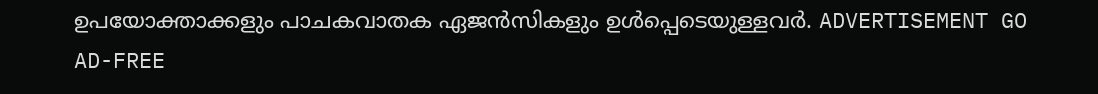ഉപയോക്താക്കളും പാചകവാതക ഏജൻസികളും ഉൾപ്പെടെയുള്ളവർ. ADVERTISEMENT GO AD-FREE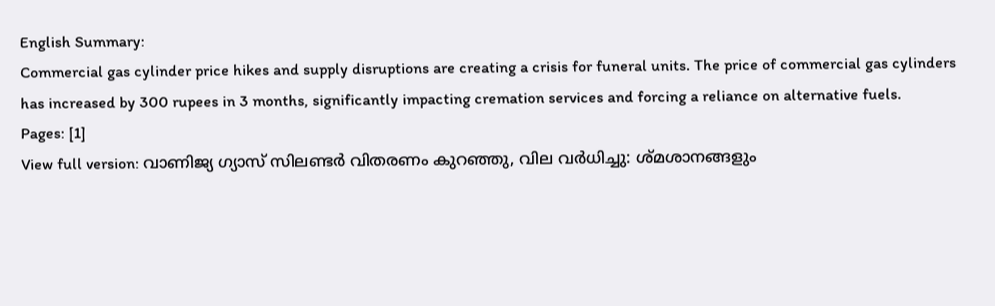English Summary:
Commercial gas cylinder price hikes and supply disruptions are creating a crisis for funeral units. The price of commercial gas cylinders has increased by 300 rupees in 3 months, significantly impacting cremation services and forcing a reliance on alternative fuels.
Pages: [1]
View full version: വാണിജ്യ ഗ്യാസ് സിലണ്ടർ വിതരണം കുറഞ്ഞു, വില വർധിച്ചു: ശ്മശാനങ്ങളും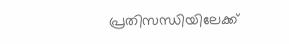പ്രതിസന്ധിയിലേക്ക്